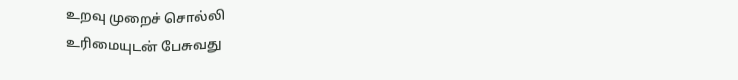உறவு முறைச் சொல்லி
உரிமையுடன் பேசுவது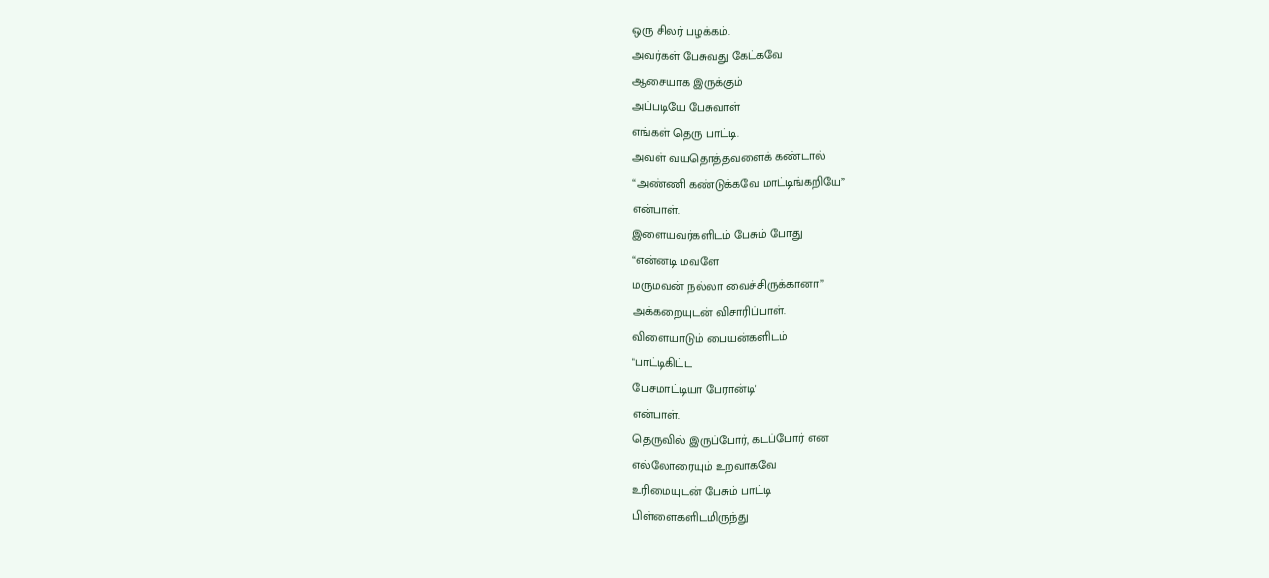ஒரு சிலர் பழக்கம்.
அவர்கள் பேசுவது கேட்கவே
ஆசையாக இருக்கும்
அப்படியே பேசுவாள்
எங்கள் தெரு பாட்டி.
அவள் வயதொத்தவளைக் கண்டால்
“அண்ணி கண்டுக்கவே மாட்டிங்கறியே”
என்பாள்.
இளையவர்களிடம் பேசும் போது
“என்னடி மவளே
மருமவன் நல்லா வைச்சிருக்கானா”
அக்கறையுடன் விசாரிப்பாள்.
விளையாடும் பையன்களிடம்
"பாட்டிகிட்ட
பேசமாட்டியா பேரான்டி'
என்பாள்.
தெருவில் இருப்போர், கடப்போர் என
எல்லோரையும் உறவாகவே
உரிமையுடன் பேசும் பாட்டி
பிள்ளைகளிடமிருந்து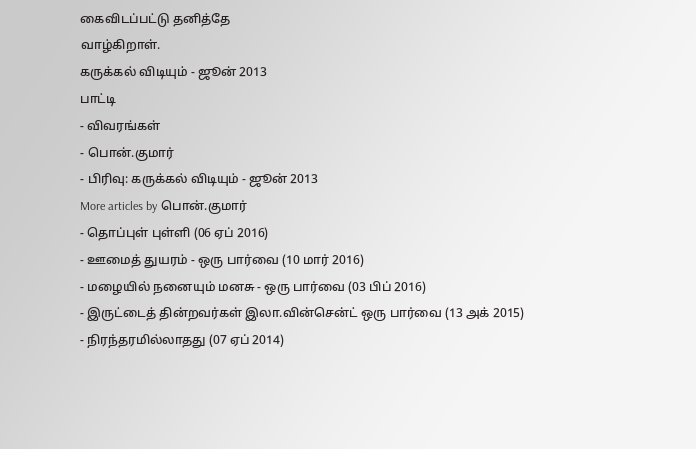கைவிடப்பட்டு தனித்தே
வாழ்கிறாள்.
கருக்கல் விடியும் - ஜூன் 2013
பாட்டி
- விவரங்கள்
- பொன்.குமார்
- பிரிவு: கருக்கல் விடியும் - ஜூன் 2013
More articles by பொன்.குமார்
- தொப்புள் புள்ளி (06 ஏப் 2016)
- ஊமைத் துயரம் - ஒரு பார்வை (10 மார் 2016)
- மழையில் நனையும் மனசு - ஒரு பார்வை (03 பிப் 2016)
- இருட்டைத் தின்றவர்கள் இலா.வின்சென்ட் ஒரு பார்வை (13 அக் 2015)
- நிரந்தரமில்லாதது (07 ஏப் 2014)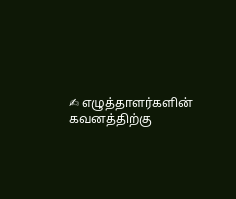✍ எழுத்தாளர்களின் கவனத்திற்கு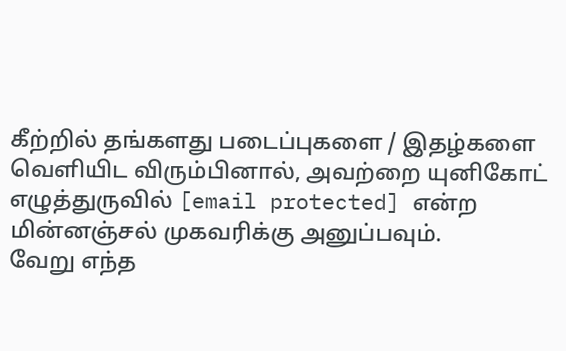கீற்றில் தங்களது படைப்புகளை / இதழ்களை வெளியிட விரும்பினால், அவற்றை யுனிகோட் எழுத்துருவில் [email protected] என்ற மின்னஞ்சல் முகவரிக்கு அனுப்பவும்.
வேறு எந்த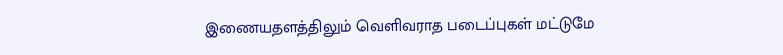இணையதளத்திலும் வெளிவராத படைப்புகள் மட்டுமே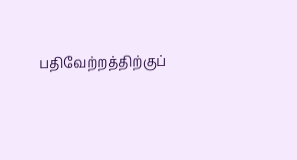பதிவேற்றத்திற்குப்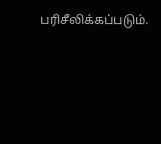பரிசீலிக்கப்படும்.